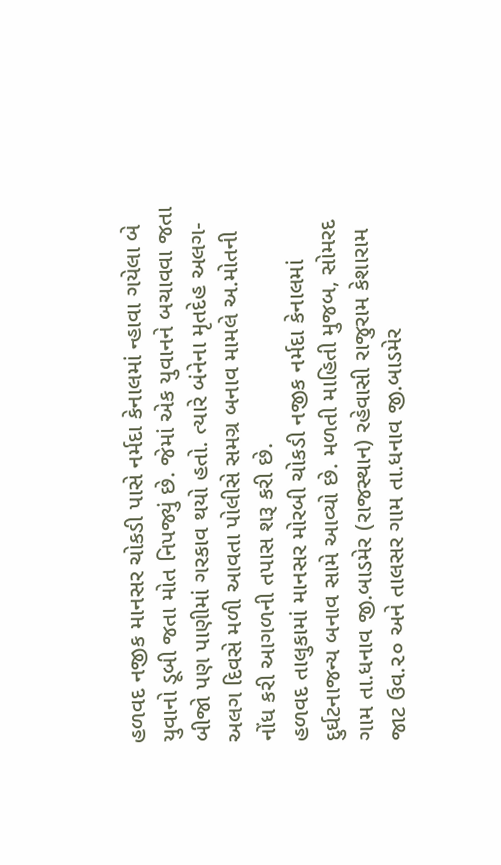હળવદ નજીક માનસર ચોકડી પાસે નર્મદા કેનાલમાં ન્હાવા ગયેલા બે યુવાનો ડૂબી જતા મોત નિપજ્યું છે. જેમાં એક યુવાનને બચાવવા જતા બીજો પણ પાણીમાં ગરકાવ થયો હતો. ત્યારે બંનેના મૃતદેહ અલગ-અલગ દિવસે મળી આવતા પોલીસે સમગ્ર બનાવ મામલે અ.મોતની નોંધ કરી આગળની તપાસ શરૂ કરી છે.
હળવદ તાલુકામાં માનસર મોરબી ચોકડી નજીક નર્મદા કેનાલમાં દુર્ઘટનાજન્ય બનાવ સામે આવ્યો છે. મળતી માહિતી મુજબ, સોમરદ ગામ તા.ધનાવ જી.બાડમેર (રાજસ્થાન) રહેવાસી રાજુરામ કેશારામ જાટ ઉવ.૨૦ અને તાલસર ગામ તા.ધનાવ જી.બાડમેર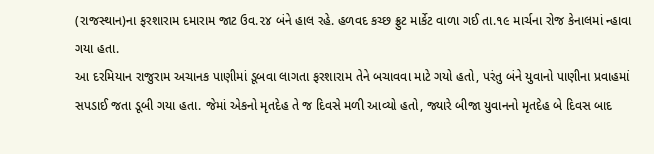(રાજસ્થાન)ના ફરશારામ દમારામ જાટ ઉવ.૨૪ બંને હાલ રહે. હળવદ કચ્છ ફ્રુટ માર્કેટ વાળા ગઈ તા.૧૯ માર્ચના રોજ કેનાલમાં ન્હાવા ગયા હતા.
આ દરમિયાન રાજુરામ અચાનક પાણીમાં ડૂબવા લાગતા ફરશારામ તેને બચાવવા માટે ગયો હતો, પરંતુ બંને યુવાનો પાણીના પ્રવાહમાં સપડાઈ જતા ડૂબી ગયા હતા. જેમાં એકનો મૃતદેહ તે જ દિવસે મળી આવ્યો હતો, જ્યારે બીજા યુવાનનો મૃતદેહ બે દિવસ બાદ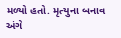મળ્યો હતો. મૃત્યુના બનાવ અંગે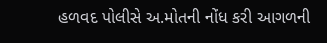હળવદ પોલીસે અ.મોતની નોંધ કરી આગળની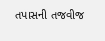તપાસની તજવીજ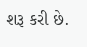શરૂ કરી છે.